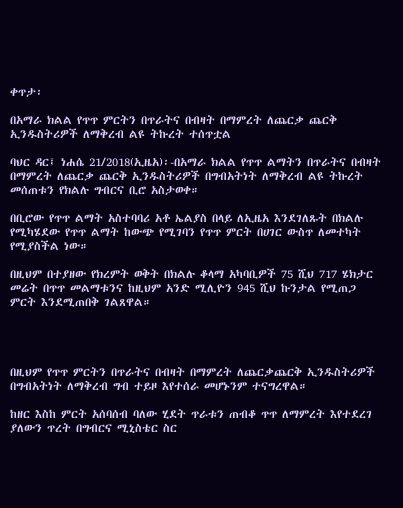ቀጥታ፡

በአማራ ክልል የጥጥ ምርትን በጥራትና በብዛት በማምረት ለጨርቃ ጨርቅ ኢንዱስትሪዎች ለማቅረብ ልዩ ትኩረት ተሰጥቷል

ባህር ዳር፤ ነሐሴ 21/2018(ኢዜአ)፡-በአማራ ክልል የጥጥ ልማትን በጥራትና በብዛት በማምረት ለጨርቃ ጨርቅ ኢንዱስትሪዎች በግብአትነት ለማቅረብ ልዩ ትኩረት መሰጠቱን የክልሉ ግብርና ቢሮ አስታወቀ።

በቢሮው የጥጥ ልማት አስተባባሪ አቶ ኤልያስ በላይ ለኢዜአ እንደገለጹት በክልሉ የሚካሄደው የጥጥ ልማት ከውጭ የሚገባን የጥጥ ምርት በሀገር ውስጥ ለመተካት የሚያስችል ነው።

በዚህም በተያዘው የክረምት ወቅት በክልሉ ቆላማ አካባቢዎች 75 ሺህ 717 ሄክታር መሬት በጥጥ መልማቱንና ከዚህም አንድ ሚሊዮን 945 ሺህ ኩንታል የሚጠጋ ምርት እንደሚጠበቅ ገልጸዋል።




በዚህም የጥጥ ምርትን በጥራትና በብዛት በማምረት ለጨርቃጨርቅ ኢንዱስትሪዎች በግብአትነት ለማቅረብ ግብ ተይዞ እየተሰራ መሆኑንም ተናግረዋል።

ከዘር እስከ ምርት አሰባሰብ ባለው ሂደት ጥራቱን ጠብቆ ጥጥ ለማምረት እየተደረገ ያለውን ጥረት በግብርና ሚኒስቴር ስር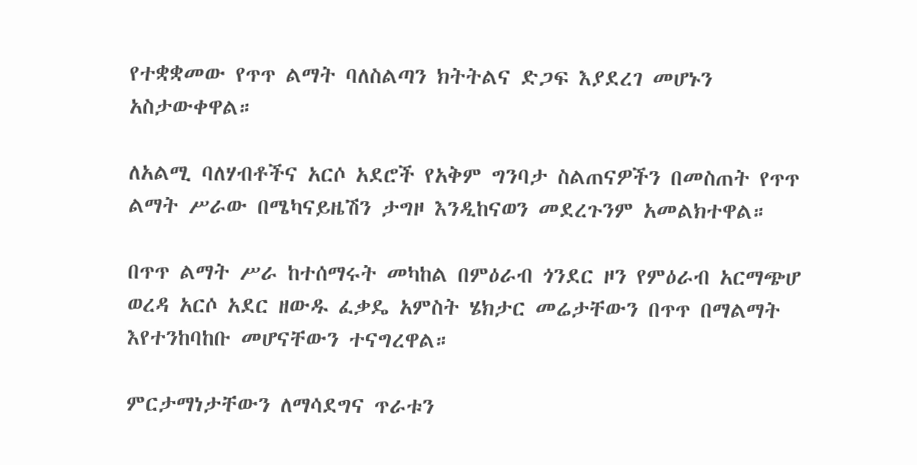የተቋቋመው የጥጥ ልማት ባለስልጣን ክትትልና ድጋፍ እያደረገ መሆኑን አስታውቀዋል።

ለአልሚ ባለሃብቶችና አርሶ አደሮች የአቅም ግንባታ ስልጠናዎችን በመስጠት የጥጥ ልማት ሥራው በሜካናይዜሽን ታግዞ እንዲከናወን መደረጉንም አመልክተዋል።

በጥጥ ልማት ሥራ ከተሰማሩት መካከል በምዕራብ ጎንደር ዞን የምዕራብ አርማጭሆ ወረዳ አርሶ አደር ዘውዱ ፈቃዴ አምስት ሄክታር መሬታቸውን በጥጥ በማልማት እየተንከባከቡ መሆናቸውን ተናግረዋል።

ምርታማነታቸውን ለማሳደግና ጥራቱን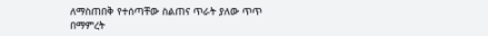ለማስጠበቅ የተሰጣቸው ስልጠና ጥራት ያለው ጥጥ በማምረት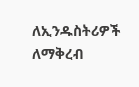ለኢንዱስትሪዎች ለማቅረብ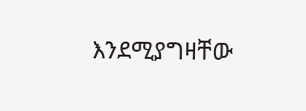እንደሚያግዛቸው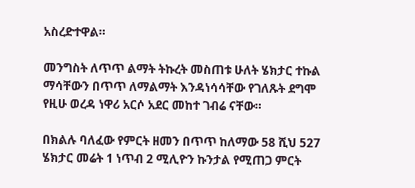አስረድተዋል።

መንግስት ለጥጥ ልማት ትኩረት መስጠቱ ሁለት ሄክታር ተኩል ማሳቸውን በጥጥ ለማልማት እንዳነሳሳቸው የገለጹት ደግሞ የዚሁ ወረዳ ነዋሪ አርሶ አደር መከተ ገብሬ ናቸው።

በክልሉ ባለፈው የምርት ዘመን በጥጥ ከለማው 58 ሺህ 527 ሄክታር መሬት 1 ነጥብ 2 ሚሊዮን ኩንታል የሚጠጋ ምርት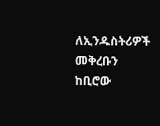ለኢንዱስትሪዎች መቅረቡን ከቢሮው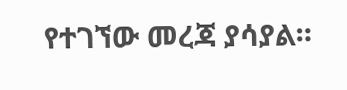የተገኘው መረጃ ያሳያል።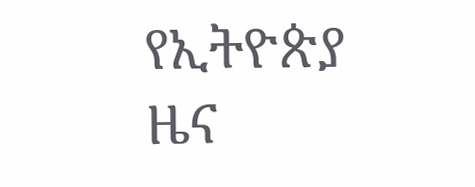የኢትዮጵያ ዜና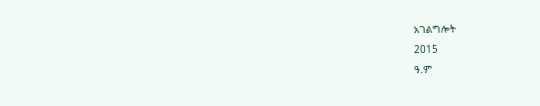አገልግሎት
2015
ዓ.ም